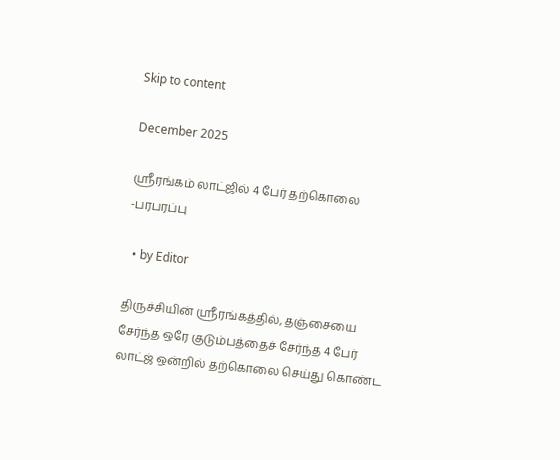Skip to content

December 2025

ஸ்ரீரங்கம் லாட்ஜில் 4 பேர் தற்கொலை -பரபரப்பு

  • by Editor

திருச்சியின் ஸ்ரீரங்கத்தில், தஞ்சையை சேர்ந்த ஒரே குடும்பத்தைச் சேர்ந்த 4 பேர் லாட்ஜ் ஒன்றில் தற்கொலை செய்து கொண்ட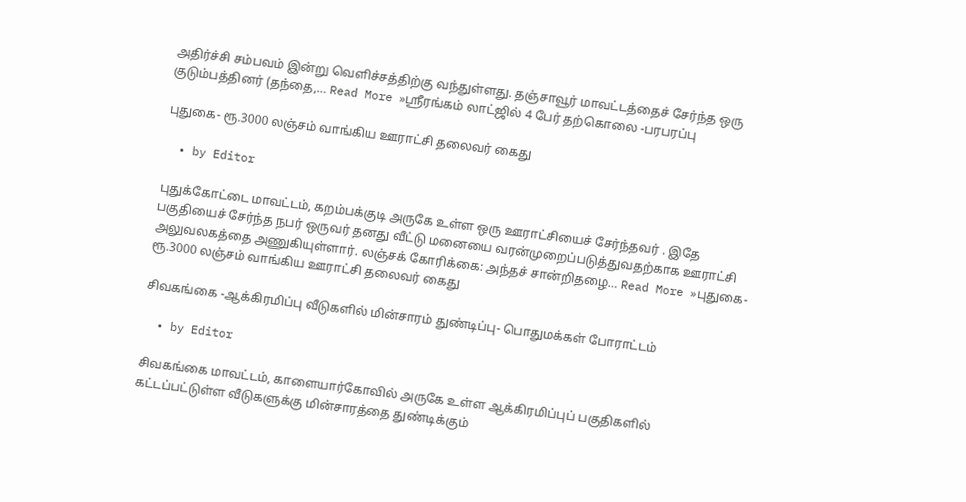அதிர்ச்சி சம்பவம் இன்று வெளிச்சத்திற்கு வந்துள்ளது. தஞ்சாவூர் மாவட்டத்தைச் சேர்ந்த ஒரு குடும்பத்தினர் (தந்தை,… Read More »ஸ்ரீரங்கம் லாட்ஜில் 4 பேர் தற்கொலை -பரபரப்பு

புதுகை- ரூ.3000 லஞ்சம் வாங்கிய ஊராட்சி தலைவர் கைது

  • by Editor

புதுக்கோட்டை மாவட்டம், கறம்பக்குடி அருகே உள்ள ஒரு ஊராட்சியைச் சேர்ந்தவர் . இதே பகுதியைச் சேர்ந்த நபர் ஒருவர் தனது வீட்டு மனையை வரன்முறைப்படுத்துவதற்காக ஊராட்சி அலுவலகத்தை அணுகியுள்ளார். லஞ்சக் கோரிக்கை: அந்தச் சான்றிதழை… Read More »புதுகை- ரூ.3000 லஞ்சம் வாங்கிய ஊராட்சி தலைவர் கைது

சிவகங்கை -ஆக்கிரமிப்பு வீடுகளில் மின்சாரம் துண்டிப்பு- பொதுமக்கள் போராட்டம்

  • by Editor

சிவகங்கை மாவட்டம், காளையார்கோவில் அருகே உள்ள ஆக்கிரமிப்புப் பகுதிகளில் கட்டப்பட்டுள்ள வீடுகளுக்கு மின்சாரத்தை துண்டிக்கும்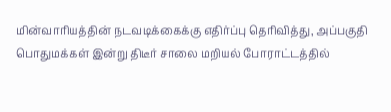மின்வாரியத்தின் நடவடிக்கைக்கு எதிர்ப்பு தெரிவித்து, அப்பகுதி பொதுமக்கள் இன்று திடீர் சாலை மறியல் போராட்டத்தில்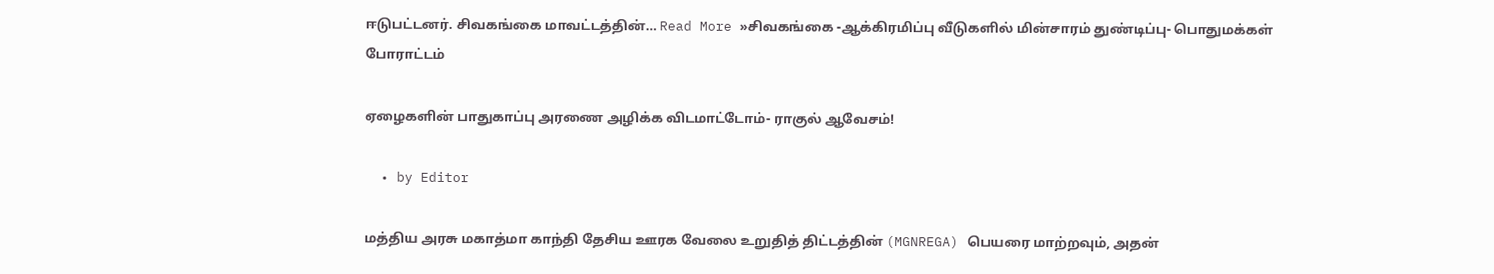ஈடுபட்டனர். சிவகங்கை மாவட்டத்தின்… Read More »சிவகங்கை -ஆக்கிரமிப்பு வீடுகளில் மின்சாரம் துண்டிப்பு- பொதுமக்கள் போராட்டம்

ஏழைகளின் பாதுகாப்பு அரணை அழிக்க விடமாட்டோம்- ராகுல் ஆவேசம்!

  • by Editor

மத்திய அரசு மகாத்மா காந்தி தேசிய ஊரக வேலை உறுதித் திட்டத்தின் (MGNREGA) பெயரை மாற்றவும், அதன்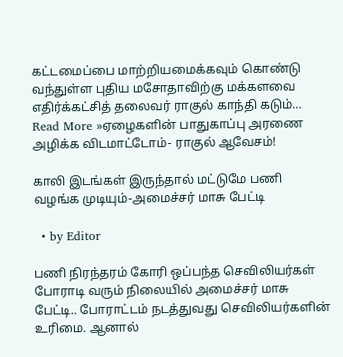கட்டமைப்பை மாற்றியமைக்கவும் கொண்டு வந்துள்ள புதிய மசோதாவிற்கு மக்களவை எதிர்க்கட்சித் தலைவர் ராகுல் காந்தி கடும்… Read More »ஏழைகளின் பாதுகாப்பு அரணை அழிக்க விடமாட்டோம்- ராகுல் ஆவேசம்!

காலி இடங்கள் இருந்தால் மட்டுமே பணி வழங்க முடியும்-அமைச்சர் மாசு பேட்டி

  • by Editor

பணி நிரந்தரம் கோரி ஒப்பந்த செவிலியர்கள் போராடி வரும் நிலையில் அமைச்சர் மாசு பேட்டி.. போராட்டம் நடத்துவது செவிலியர்களின் உரிமை. ஆனால்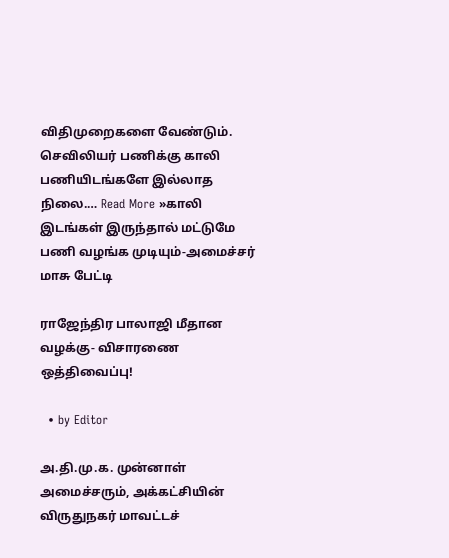விதிமுறைகளை வேண்டும். செவிலியர் பணிக்கு காலி பணியிடங்களே இல்லாத நிலை.… Read More »காலி இடங்கள் இருந்தால் மட்டுமே பணி வழங்க முடியும்-அமைச்சர் மாசு பேட்டி

ராஜேந்திர பாலாஜி மீதான வழக்கு- விசாரணை ஒத்திவைப்பு!

  • by Editor

அ.தி.மு.க. முன்னாள் அமைச்சரும், அக்கட்சியின் விருதுநகர் மாவட்டச்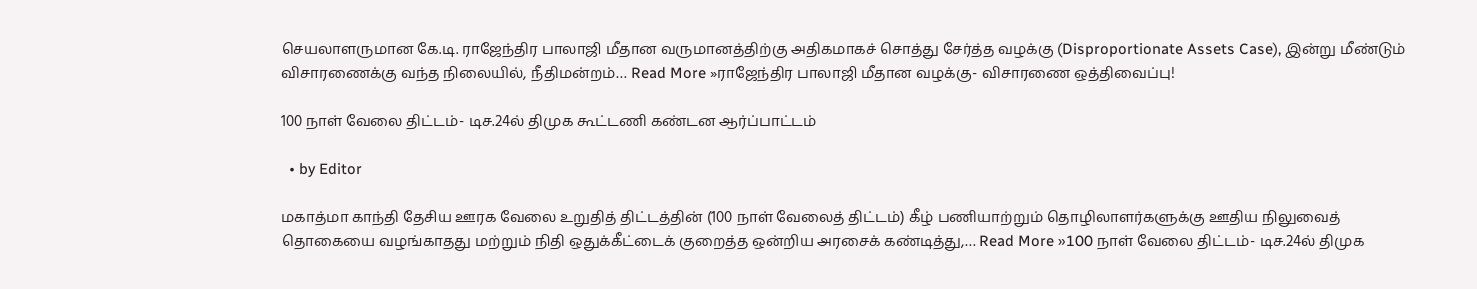செயலாளருமான கே.டி. ராஜேந்திர பாலாஜி மீதான வருமானத்திற்கு அதிகமாகச் சொத்து சேர்த்த வழக்கு (Disproportionate Assets Case), இன்று மீண்டும் விசாரணைக்கு வந்த நிலையில், நீதிமன்றம்… Read More »ராஜேந்திர பாலாஜி மீதான வழக்கு- விசாரணை ஒத்திவைப்பு!

100 நாள் வேலை திட்டம்- டிச.24ல் திமுக கூட்டணி கண்டன ஆர்ப்பாட்டம்

  • by Editor

மகாத்மா காந்தி தேசிய ஊரக வேலை உறுதித் திட்டத்தின் (100 நாள் வேலைத் திட்டம்) கீழ் பணியாற்றும் தொழிலாளர்களுக்கு ஊதிய நிலுவைத் தொகையை வழங்காதது மற்றும் நிதி ஒதுக்கீட்டைக் குறைத்த ஒன்றிய அரசைக் கண்டித்து,… Read More »100 நாள் வேலை திட்டம்- டிச.24ல் திமுக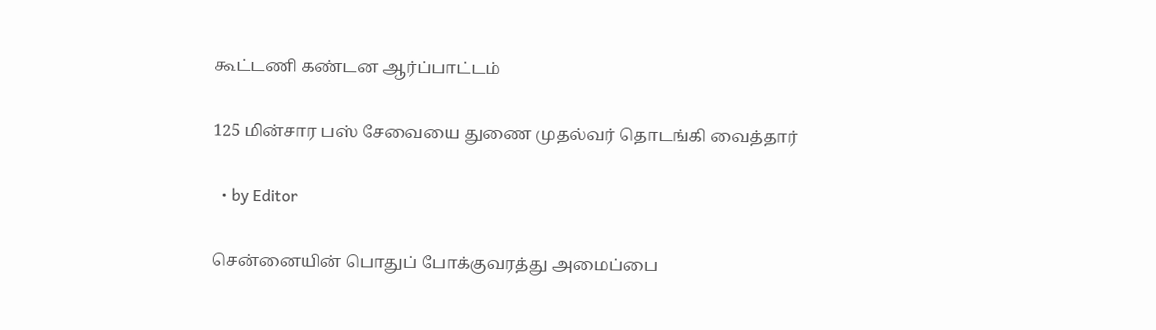கூட்டணி கண்டன ஆர்ப்பாட்டம்

125 மின்சார பஸ் சேவையை துணை முதல்வர் தொடங்கி வைத்தார்

  • by Editor

சென்னையின் பொதுப் போக்குவரத்து அமைப்பை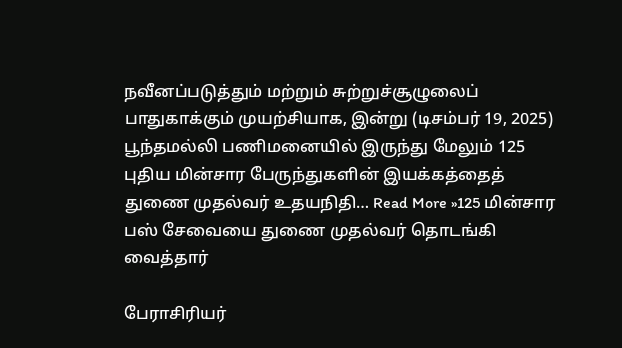நவீனப்படுத்தும் மற்றும் சுற்றுச்சூழுலைப் பாதுகாக்கும் முயற்சியாக, இன்று (டிசம்பர் 19, 2025) பூந்தமல்லி பணிமனையில் இருந்து மேலும் 125 புதிய மின்சார பேருந்துகளின் இயக்கத்தைத் துணை முதல்வர் உதயநிதி… Read More »125 மின்சார பஸ் சேவையை துணை முதல்வர் தொடங்கி வைத்தார்

பேராசிரியர்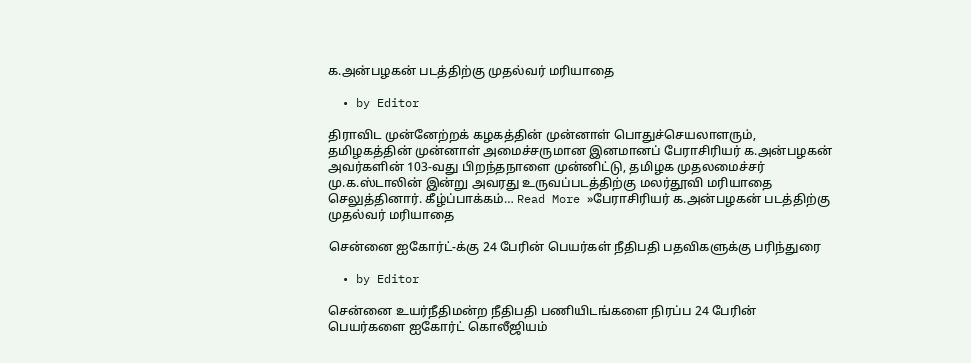க.அன்பழகன் படத்திற்கு முதல்வர் மரியாதை

  • by Editor

திராவிட முன்னேற்றக் கழகத்தின் முன்னாள் பொதுச்செயலாளரும், தமிழகத்தின் முன்னாள் அமைச்சருமான இனமானப் பேராசிரியர் க.அன்பழகன் அவர்களின் 103-வது பிறந்தநாளை முன்னிட்டு, தமிழக முதலமைச்சர் மு.க.ஸ்டாலின் இன்று அவரது உருவப்படத்திற்கு மலர்தூவி மரியாதை செலுத்தினார். கீழ்ப்பாக்கம்… Read More »பேராசிரியர் க.அன்பழகன் படத்திற்கு முதல்வர் மரியாதை

சென்னை ஐகோர்ட்-க்கு 24 பேரின் பெயர்கள் நீதிபதி பதவிகளுக்கு பரிந்துரை

  • by Editor

சென்னை உயர்நீதிமன்ற நீதிபதி பணியிடங்களை நிரப்ப 24 பேரின் பெயர்களை ஐகோர்ட் கொலீஜியம்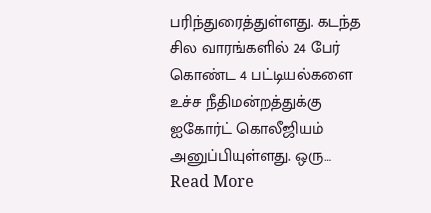பரிந்துரைத்துள்ளது. கடந்த சில வாரங்களில் 24 பேர் கொண்ட 4 பட்டியல்களை உச்ச நீதிமன்றத்துக்கு ஐகோர்ட் கொலீஜியம் அனுப்பியுள்ளது. ஒரு… Read More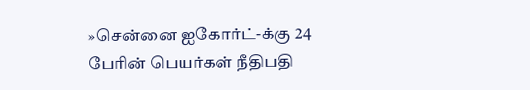»சென்னை ஐகோர்ட்-க்கு 24 பேரின் பெயர்கள் நீதிபதி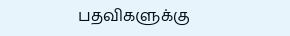பதவிகளுக்கு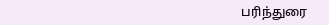பரிந்துரை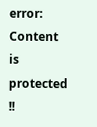error: Content is protected !!